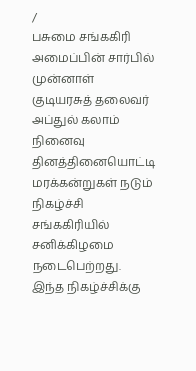/
பசுமை சங்ககிரி அமைப்பின் சார்பில் முன்னாள் குடியரசுத் தலைவர் அப்துல் கலாம் நினைவு தினத்தினையொட்டி மரக்கன்றுகள் நடும் நிகழ்ச்சி சங்ககிரியில் சனிக்கிழமை நடைபெற்றது.
இந்த நிகழ்ச்சிக்கு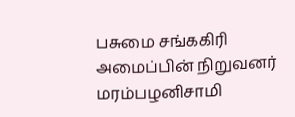பசுமை சங்ககிரி அமைப்பின் நிறுவனர் மரம்பழனிசாமி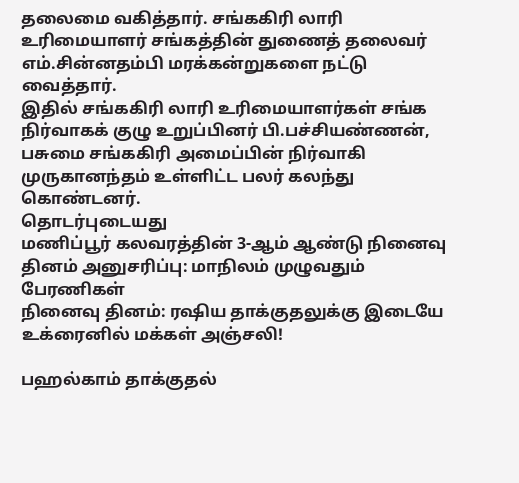தலைமை வகித்தார். சங்ககிரி லாரி உரிமையாளர் சங்கத்தின் துணைத் தலைவர் எம்.சின்னதம்பி மரக்கன்றுகளை நட்டு வைத்தார்.
இதில் சங்ககிரி லாரி உரிமையாளர்கள் சங்க நிர்வாகக் குழு உறுப்பினர் பி.பச்சியண்ணன், பசுமை சங்ககிரி அமைப்பின் நிர்வாகி முருகானந்தம் உள்ளிட்ட பலர் கலந்து கொண்டனர்.
தொடர்புடையது
மணிப்பூர் கலவரத்தின் 3-ஆம் ஆண்டு நினைவு தினம் அனுசரிப்பு: மாநிலம் முழுவதும் பேரணிகள்
நினைவு தினம்: ரஷிய தாக்குதலுக்கு இடையே உக்ரைனில் மக்கள் அஞ்சலி!

பஹல்காம் தாக்குதல்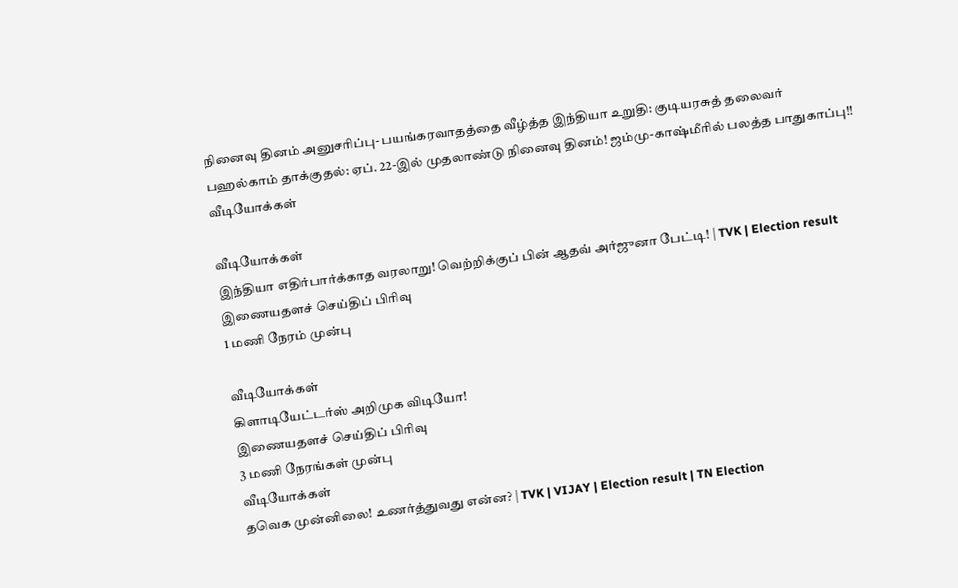நினைவு தினம் அனுசரிப்பு- பயங்கரவாதத்தை வீழ்த்த இந்தியா உறுதி: குடியரசுத் தலைவர்
பஹல்காம் தாக்குதல்: ஏப். 22-இல் முதலாண்டு நினைவு தினம்! ஜம்மு-காஷ்மீரில் பலத்த பாதுகாப்பு!!
வீடியோக்கள்

வீடியோக்கள்
இந்தியா எதிர்பார்க்காத வரலாறு! வெற்றிக்குப் பின் ஆதவ் அர்ஜுனா பேட்டி! | TVK | Election result
இணையதளச் செய்திப் பிரிவு
1 மணி நேரம் முன்பு

வீடியோக்கள்
கிளாடியேட்டர்ஸ் அறிமுக விடியோ!
இணையதளச் செய்திப் பிரிவு
3 மணி நேரங்கள் முன்பு
வீடியோக்கள்
தவெக முன்னிலை! உணர்த்துவது என்ன? | TVK | VIJAY | Election result | TN Election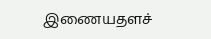இணையதளச்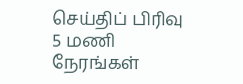செய்திப் பிரிவு
5 மணி நேரங்கள்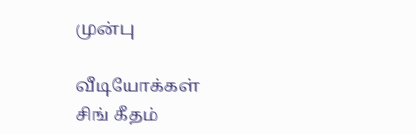முன்பு

வீடியோக்கள்
சிங் கீதம்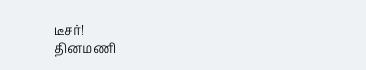டீசர்!
தினமணி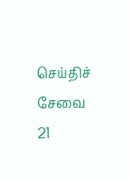செய்திச் சேவை
21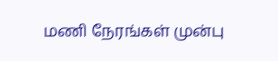மணி நேரங்கள் முன்பு